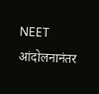NEET आंदोलनानंतर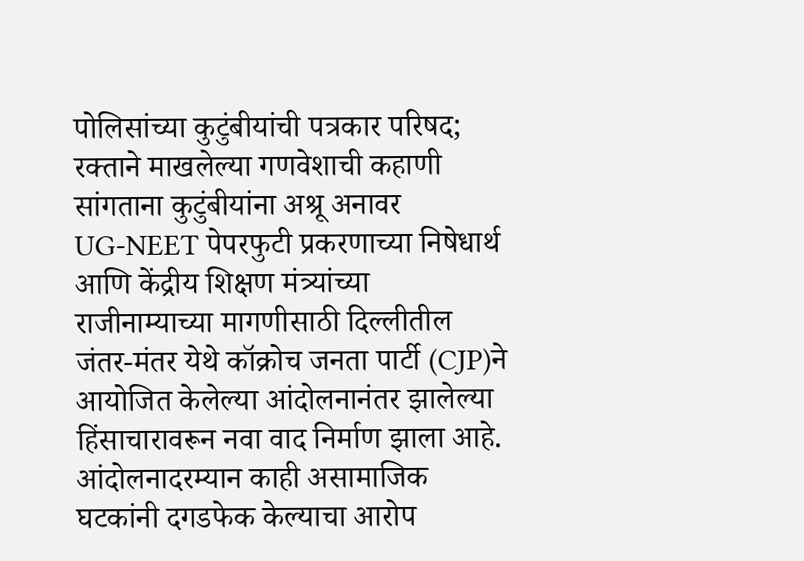पोलिसांच्या कुटुंबीयांची पत्रकार परिषद; रक्ताने माखलेल्या गणवेशाची कहाणी सांगताना कुटुंबीयांना अश्रू अनावर
UG-NEET पेपरफुटी प्रकरणाच्या निषेधार्थ आणि केंद्रीय शिक्षण मंत्र्यांच्या राजीनाम्याच्या मागणीसाठी दिल्लीतील जंतर-मंतर येथे कॉक्रोच जनता पार्टी (CJP)ने आयोजित केलेल्या आंदोलनानंतर झालेल्या हिंसाचारावरून नवा वाद निर्माण झाला आहे. आंदोलनादरम्यान काही असामाजिक घटकांनी दगडफेक केल्याचा आरोप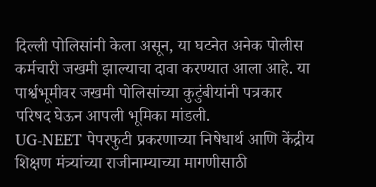दिल्ली पोलिसांनी केला असून, या घटनेत अनेक पोलीस कर्मचारी जखमी झाल्याचा दावा करण्यात आला आहे. या पार्श्वभूमीवर जखमी पोलिसांच्या कुटुंबीयांनी पत्रकार परिषद घेऊन आपली भूमिका मांडली.
UG-NEET पेपरफुटी प्रकरणाच्या निषेधार्थ आणि केंद्रीय शिक्षण मंत्र्यांच्या राजीनाम्याच्या मागणीसाठी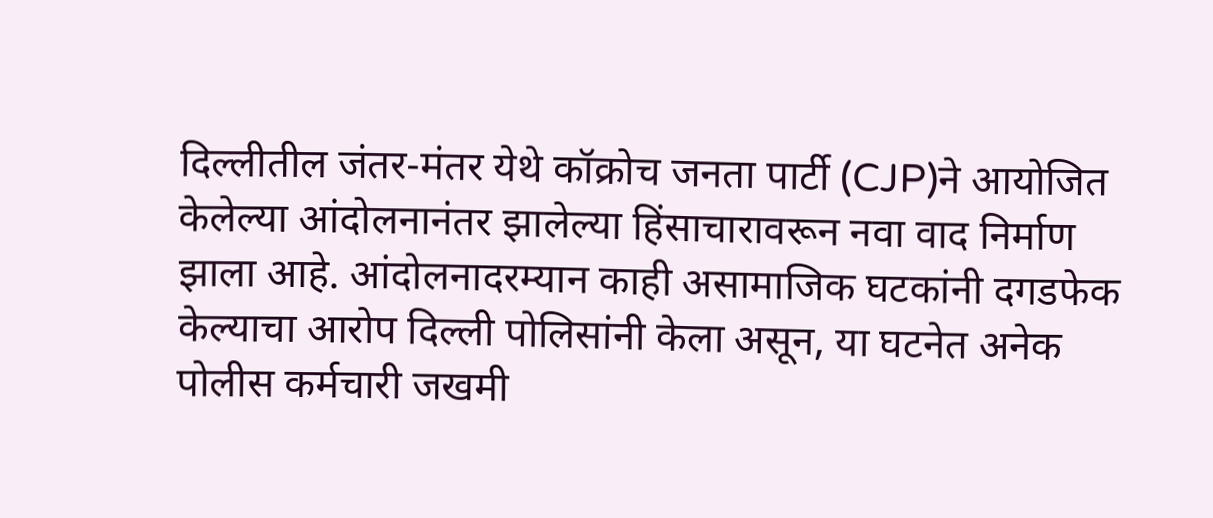दिल्लीतील जंतर-मंतर येथे कॉक्रोच जनता पार्टी (CJP)ने आयोजित केलेल्या आंदोलनानंतर झालेल्या हिंसाचारावरून नवा वाद निर्माण झाला आहे. आंदोलनादरम्यान काही असामाजिक घटकांनी दगडफेक केल्याचा आरोप दिल्ली पोलिसांनी केला असून, या घटनेत अनेक पोलीस कर्मचारी जखमी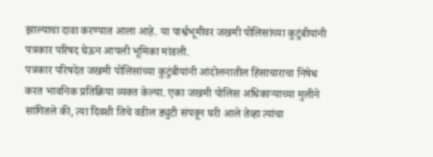झाल्याचा दावा करण्यात आला आहे. या पार्श्वभूमीवर जखमी पोलिसांच्या कुटुंबीयांनी पत्रकार परिषद घेऊन आपली भूमिका मांडली.
पत्रकार परिषदेत जखमी पोलिसांच्या कुटुंबीयांनी आंदोलनातील हिंसाचाराचा निषेध करत भावनिक प्रतिक्रिया व्यक्त केल्या. एका जखमी पोलिस अधिकाऱ्याच्या मुलीने सांगितले की, त्या दिवशी तिचे वडील ड्युटी संपवून घरी आले तेव्हा त्यांचा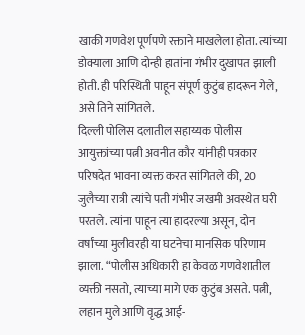खाकी गणवेश पूर्णपणे रक्ताने माखलेला होता. त्यांच्या डोक्याला आणि दोन्ही हातांना गंभीर दुखापत झाली होती. ही परिस्थिती पाहून संपूर्ण कुटुंब हादरून गेले, असे तिने सांगितले.
दिल्ली पोलिस दलातील सहाय्यक पोलीस आयुक्तांच्या पत्नी अवनीत कौर यांनीही पत्रकार परिषदेत भावना व्यक्त करत सांगितले की, 20 जुलैच्या रात्री त्यांचे पती गंभीर जखमी अवस्थेत घरी परतले. त्यांना पाहून त्या हादरल्या असून, दोन वर्षांच्या मुलीवरही या घटनेचा मानसिक परिणाम झाला. “पोलीस अधिकारी हा केवळ गणवेशातील व्यक्ती नसतो, त्याच्या मागे एक कुटुंब असते. पत्नी, लहान मुले आणि वृद्ध आई-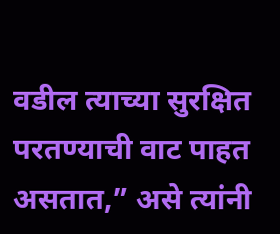वडील त्याच्या सुरक्षित परतण्याची वाट पाहत असतात,” असे त्यांनी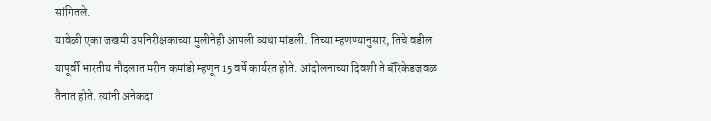सांगितले.
यावेळी एका जखमी उपनिरीक्षकाच्या मुलीनेही आपली व्यथा मांडली. तिच्या म्हणण्यानुसार, तिचे वडील यापूर्वी भारतीय नौदलात मरीन कमांडो म्हणून 15 वर्षे कार्यरत होते. आंदोलनाच्या दिवशी ते बॅरिकेडजवळ तैनात होते. त्यांनी अनेकदा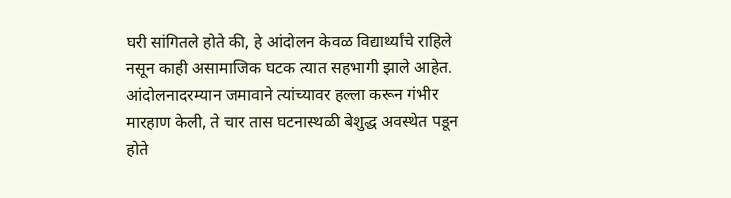घरी सांगितले होते की, हे आंदोलन केवळ विद्यार्थ्यांचे राहिले नसून काही असामाजिक घटक त्यात सहभागी झाले आहेत. आंदोलनादरम्यान जमावाने त्यांच्यावर हल्ला करून गंभीर मारहाण केली, ते चार तास घटनास्थळी बेशुद्ध अवस्थेत पडून होते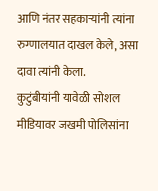आणि नंतर सहकाऱ्यांनी त्यांना रुग्णालयात दाखल केले, असा दावा त्यांनी केला.
कुटुंबीयांनी यावेळी सोशल मीडियावर जखमी पोलिसांना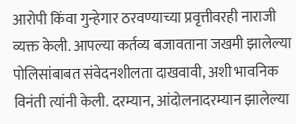आरोपी किंवा गुन्हेगार ठरवण्याच्या प्रवृत्तीवरही नाराजी व्यक्त केली. आपल्या कर्तव्य बजावताना जखमी झालेल्या पोलिसांबाबत संवेदनशीलता दाखवावी, अशी भावनिक विनंती त्यांनी केली. दरम्यान, आंदोलनादरम्यान झालेल्या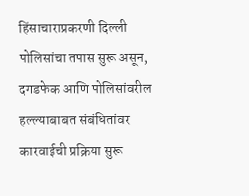हिंसाचाराप्रकरणी दिल्ली पोलिसांचा तपास सुरू असून, दगडफेक आणि पोलिसांवरील हल्ल्याबाबत संबंधितांवर कारवाईची प्रक्रिया सुरू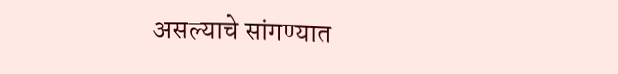असल्याचे सांगण्यात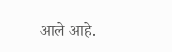आले आहे.